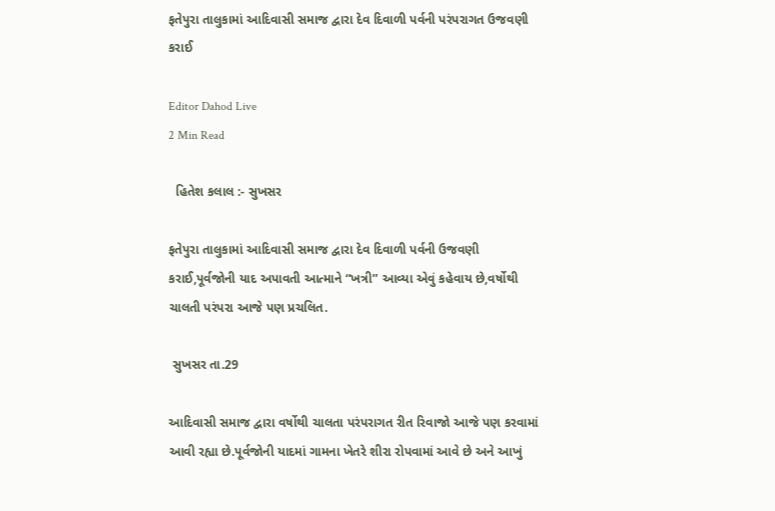ફતેપુરા તાલુકામાં આદિવાસી સમાજ દ્વારા દેવ દિવાળી પર્વની પરંપરાગત ઉજવણી કરાઈ

Editor Dahod Live
2 Min Read

  હિતેશ કલાલ :- સુખસર

ફતેપુરા તાલુકામાં આદિવાસી સમાજ દ્વારા દેવ દિવાળી પર્વની ઉજવણી કરાઈ,પૂર્વજોની યાદ અપાવતી આત્માને “ખત્રી” આવ્યા એવું કહેવાય છે,વર્ષોથી ચાલતી પરંપરા આજે પણ પ્રચલિત.

 સુખસર તા.29

આદિવાસી સમાજ દ્વારા વર્ષોથી ચાલતા પરંપરાગત રીત રિવાજો આજે પણ કરવામાં આવી રહ્યા છે.પૂર્વજોની યાદમાં ગામના ખેતરે શીરા રોપવામાં આવે છે અને આખું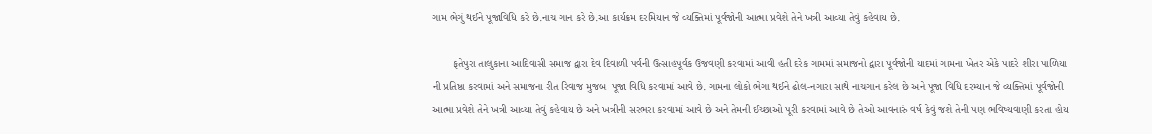ગામ ભેગું થઈને પૂજાવિધિ કરે છે.નાચ ગાન કરે છે.આ કાર્યક્રમ દરમિયાન જે વ્યક્તિમાં પૂર્વજોની આત્મા પ્રવેશે તેને ખત્રી આવ્યા તેવું કહેવાય છે.

       ફતેપુરા તાલુકાના આદિવાસી સમાજ દ્વારા દેવ દિવાળી પર્વની ઉત્સાહપૂર્વક ઉજવણી કરવામાં આવી હતી દરેક ગામમાં સમાજનો દ્વારા પૂર્વજોની યાદમાં ગામના ખેતર એકે પાદરે શીરા પાળિયા ની પ્રતિષ્ઠા કરવામાં અને સમાજના રીત રિવાજ મુજબ  પૂજા વિધિ કરવામાં આવે છે. ગામના લોકો ભેગા થઈને ઢોલ-નગારા સાથે નાચગાન કરેલ છે અને પૂજા વિધિ દરમ્યાન જે વ્યક્તિમાં પૂર્વજોની  આત્મા પ્રવેશે તેને ખત્રી આવ્યા તેવું કહેવાય છે અને ખત્રીની સરભરા કરવામાં આવે છે અને તેમની ઈચ્છાઓ પૂરી કરવામાં આવે છે તેઓ આવનારું વર્ષ કેવું જશે તેની પણ ભવિષ્યવાણી કરતા હોય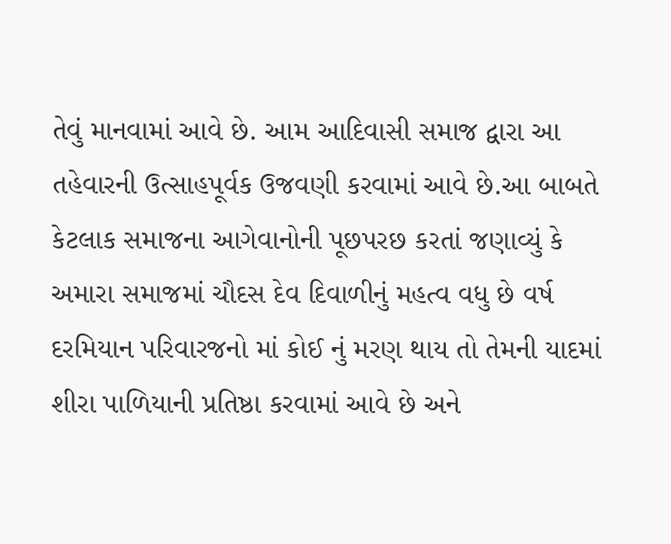તેવું માનવામાં આવે છે. આમ આદિવાસી સમાજ દ્વારા આ તહેવારની ઉત્સાહપૂર્વક ઉજવણી કરવામાં આવે છે.આ બાબતે કેટલાક સમાજના આગેવાનોની પૂછપરછ કરતાં જણાવ્યું કે અમારા સમાજમાં ચૌદસ દેવ દિવાળીનું મહત્વ વધુ છે વર્ષ દરમિયાન પરિવારજનો માં કોઈ નું મરણ થાય તો તેમની યાદમાં શીરા પાળિયાની પ્રતિષ્ઠા કરવામાં આવે છે અને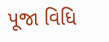પૂજા વિધિ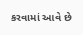કરવામાં આવે છે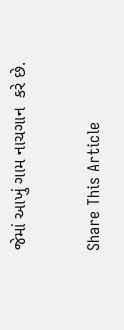જેમાં આખું ગામ નાચગાન  કરે છે.

Share This Article